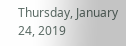Thursday, January 24, 2019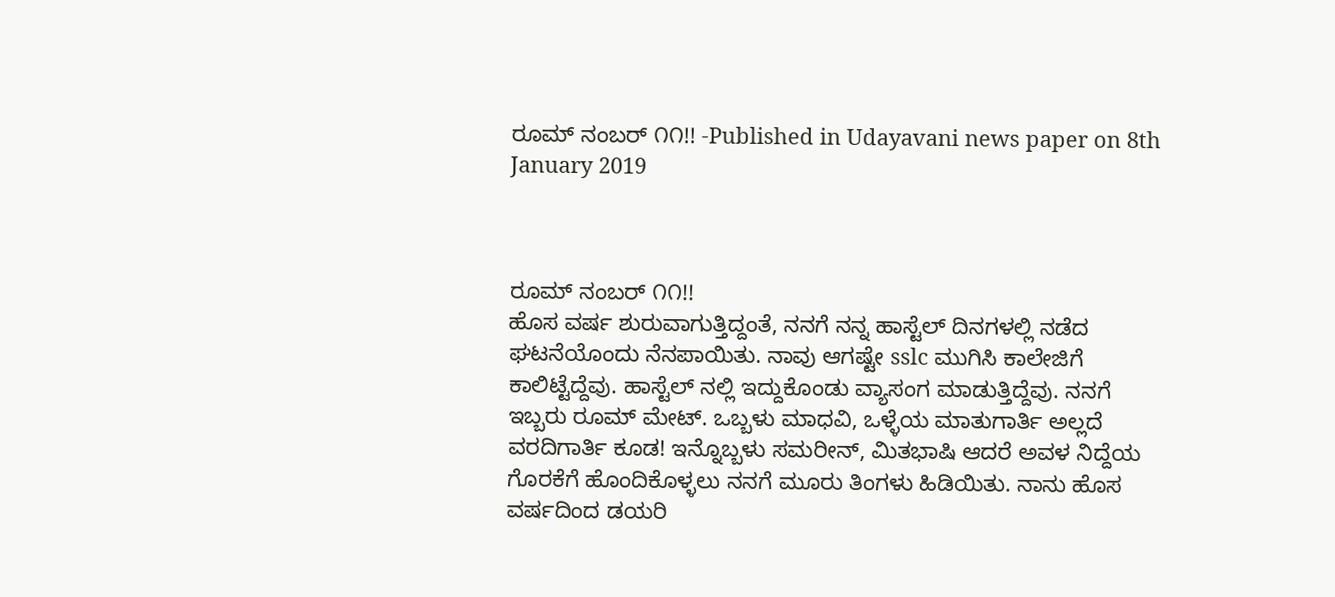ರೂಮ್ ನಂಬರ್ ೧೧!! -Published in Udayavani news paper on 8th January 2019



ರೂಮ್ ನಂಬರ್ ೧೧!!
ಹೊಸ ವರ್ಷ ಶುರುವಾಗುತ್ತಿದ್ದಂತೆ, ನನಗೆ ನನ್ನ ಹಾಸ್ಟೆಲ್ ದಿನಗಳಲ್ಲಿ ನಡೆದ ಘಟನೆಯೊಂದು ನೆನಪಾಯಿತು. ನಾವು ಆಗಷ್ಟೇ sslc ಮುಗಿಸಿ ಕಾಲೇಜಿಗೆ ಕಾಲಿಟ್ಟೆದ್ದೆವು. ಹಾಸ್ಟೆಲ್ ನಲ್ಲಿ ಇದ್ದುಕೊಂಡು ವ್ಯಾಸಂಗ ಮಾಡುತ್ತಿದ್ದೆವು. ನನಗೆ ಇಬ್ಬರು ರೂಮ್ ಮೇಟ್. ಒಬ್ಬಳು ಮಾಧವಿ, ಒಳ್ಳೆಯ ಮಾತುಗಾರ್ತಿ ಅಲ್ಲದೆ ವರದಿಗಾರ್ತಿ ಕೂಡ! ಇನ್ನೊಬ್ಬಳು ಸಮರೀನ್, ಮಿತಭಾಷಿ ಆದರೆ ಅವಳ ನಿದ್ದೆಯ ಗೊರಕೆಗೆ ಹೊಂದಿಕೊಳ್ಳಲು ನನಗೆ ಮೂರು ತಿಂಗಳು ಹಿಡಿಯಿತು. ನಾನು ಹೊಸ ವರ್ಷದಿಂದ ಡಯರಿ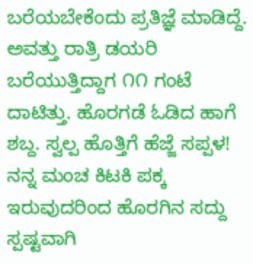ಬರೆಯಬೇಕೆಂದು ಪ್ರತಿಜ್ಞೆ ಮಾಡಿದ್ದೆ. ಅವತ್ತು ರಾತ್ರಿ ಡಯರಿ ಬರೆಯುತ್ತಿದ್ದಾಗ ೧೧ ಗಂಟೆ ದಾಟಿತ್ತು. ಹೊರಗಡೆ ಓಡಿದ ಹಾಗೆ ಶಬ್ದ. ಸ್ವಲ್ಪ ಹೊತ್ತಿಗೆ ಹೆಜ್ಜೆ ಸಪ್ಪಳ! ನನ್ನ ಮಂಚ ಕಿಟಕಿ ಪಕ್ಕ ಇರುವುದರಿಂದ ಹೊರಗಿನ ಸದ್ದು ಸ್ಪಷ್ಟವಾಗಿ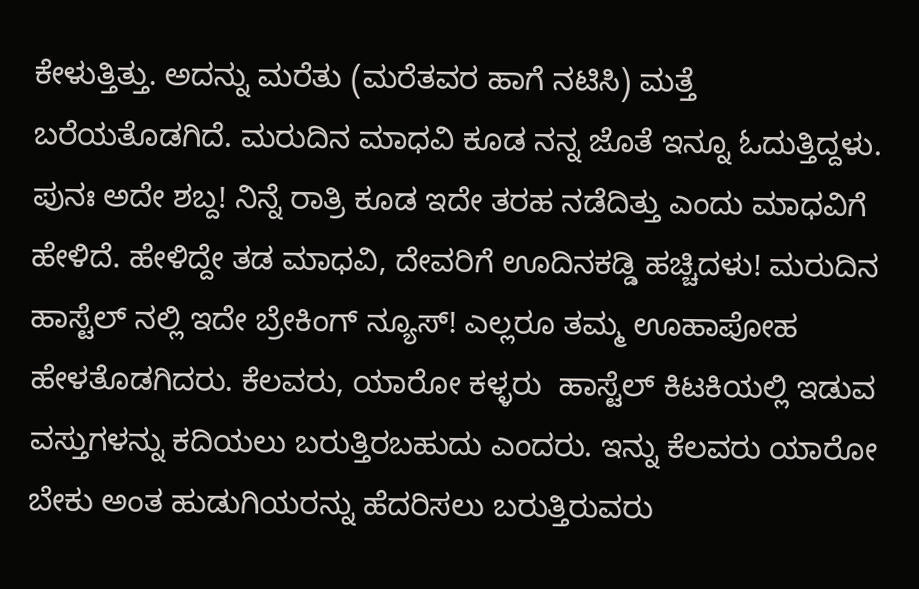ಕೇಳುತ್ತಿತ್ತು. ಅದನ್ನು ಮರೆತು (ಮರೆತವರ ಹಾಗೆ ನಟಿಸಿ) ಮತ್ತೆ ಬರೆಯತೊಡಗಿದೆ. ಮರುದಿನ ಮಾಧವಿ ಕೂಡ ನನ್ನ ಜೊತೆ ಇನ್ನೂ ಓದುತ್ತಿದ್ದಳು. ಪುನಃ ಅದೇ ಶಬ್ದ! ನಿನ್ನೆ ರಾತ್ರಿ ಕೂಡ ಇದೇ ತರಹ ನಡೆದಿತ್ತು ಎಂದು ಮಾಧವಿಗೆ ಹೇಳಿದೆ. ಹೇಳಿದ್ದೇ ತಡ ಮಾಧವಿ, ದೇವರಿಗೆ ಊದಿನಕಡ್ಡಿ ಹಚ್ಚಿದಳು! ಮರುದಿನ ಹಾಸ್ಟೆಲ್ ನಲ್ಲಿ ಇದೇ ಬ್ರೇಕಿಂಗ್ ನ್ಯೂಸ್! ಎಲ್ಲರೂ ತಮ್ಮ ಊಹಾಪೋಹ ಹೇಳತೊಡಗಿದರು. ಕೆಲವರು, ಯಾರೋ ಕಳ್ಳರು  ಹಾಸ್ಟೆಲ್ ಕಿಟಕಿಯಲ್ಲಿ ಇಡುವ ವಸ್ತುಗಳನ್ನು ಕದಿಯಲು ಬರುತ್ತಿರಬಹುದು ಎಂದರು. ಇನ್ನು ಕೆಲವರು ಯಾರೋ ಬೇಕು ಅಂತ ಹುಡುಗಿಯರನ್ನು ಹೆದರಿಸಲು ಬರುತ್ತಿರುವರು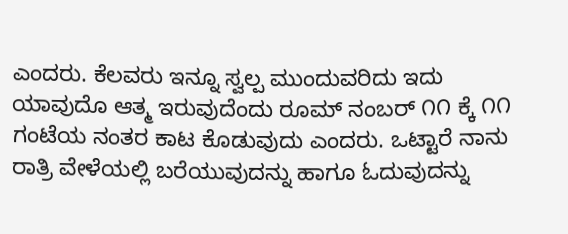ಎಂದರು. ಕೆಲವರು ಇನ್ನೂ ಸ್ವಲ್ಪ ಮುಂದುವರಿದು ಇದು ಯಾವುದೊ ಆತ್ಮ ಇರುವುದೆಂದು ರೂಮ್ ನಂಬರ್ ೧೧ ಕ್ಕೆ ೧೧ ಗಂಟೆಯ ನಂತರ ಕಾಟ ಕೊಡುವುದು ಎಂದರು. ಒಟ್ಟಾರೆ ನಾನು ರಾತ್ರಿ ವೇಳೆಯಲ್ಲಿ ಬರೆಯುವುದನ್ನು ಹಾಗೂ ಓದುವುದನ್ನು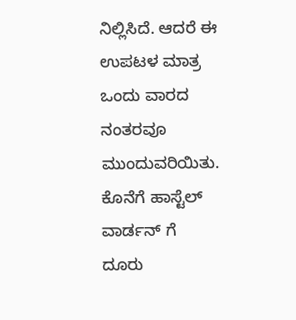ನಿಲ್ಲಿಸಿದೆ. ಆದರೆ ಈ ಉಪಟಳ ಮಾತ್ರ ಒಂದು ವಾರದ ನಂತರವೂ ಮುಂದುವರಿಯಿತು. ಕೊನೆಗೆ ಹಾಸ್ಟೆಲ್ ವಾರ್ಡನ್ ಗೆ ದೂರು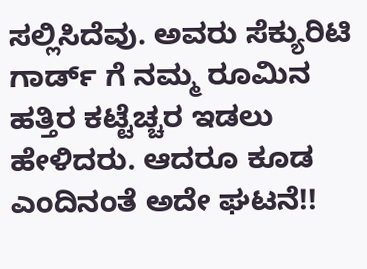ಸಲ್ಲಿಸಿದೆವು. ಅವರು ಸೆಕ್ಯುರಿಟಿ ಗಾರ್ಡ್ ಗೆ ನಮ್ಮ ರೂಮಿನ ಹತ್ತಿರ ಕಟ್ಟೆಚ್ಚರ ಇಡಲು ಹೇಳಿದರು. ಆದರೂ ಕೂಡ ಎಂದಿನಂತೆ ಅದೇ ಘಟನೆ!!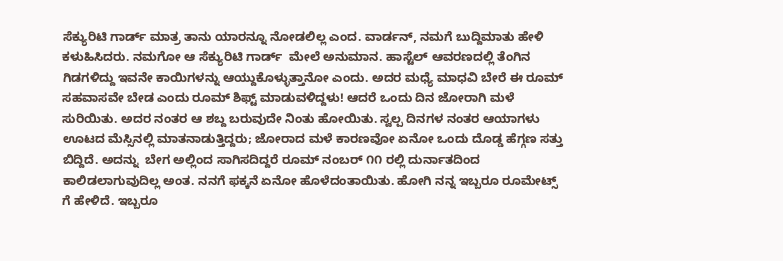ಸೆಕ್ಯುರಿಟಿ ಗಾರ್ಡ್ ಮಾತ್ರ ತಾನು ಯಾರನ್ನೂ ನೋಡಲಿಲ್ಲ ಎಂದ. ವಾರ್ಡನ್, ನಮಗೆ ಬುದ್ದಿಮಾತು ಹೇಳಿ ಕಳುಹಿಸಿದರು. ನಮಗೋ ಆ ಸೆಕ್ಯುರಿಟಿ ಗಾರ್ಡ್  ಮೇಲೆ ಅನುಮಾನ. ಹಾಸ್ಟೆಲ್ ಆವರಣದಲ್ಲಿ ತೆಂಗಿನ ಗಿಡಗಳಿದ್ದು ಇವನೇ ಕಾಯಿಗಳನ್ನು ಆಯ್ದುಕೊಳ್ಳುತ್ತಾನೋ ಎಂದು. ಅದರ ಮಧ್ಯೆ ಮಾಧವಿ ಬೇರೆ ಈ ರೂಮ್ ಸಹವಾಸವೇ ಬೇಡ ಎಂದು ರೂಮ್ ಶಿಫ್ಟ್ ಮಾಡುವಳಿದ್ದಳು! ಆದರೆ ಒಂದು ದಿನ ಜೋರಾಗಿ ಮಳೆ ಸುರಿಯಿತು. ಅದರ ನಂತರ ಆ ಶಬ್ದ ಬರುವುದೇ ನಿಂತು ಹೋಯಿತು. ಸ್ವಲ್ಪ ದಿನಗಳ ನಂತರ ಆಯಾಗಳು ಊಟದ ಮೆಸ್ಸಿನಲ್ಲಿ ಮಾತನಾಡುತ್ತಿದ್ದರು; ಜೋರಾದ ಮಳೆ ಕಾರಣವೋ ಏನೋ ಒಂದು ದೊಡ್ಡ ಹೆಗ್ಗಣ ಸತ್ತು ಬಿದ್ದಿದೆ. ಅದನ್ನು  ಬೇಗ ಅಲ್ಲಿಂದ ಸಾಗಿಸದಿದ್ದರೆ ರೂಮ್ ನಂಬರ್ ೧೧ ರಲ್ಲಿ ದುರ್ನಾತದಿಂದ ಕಾಲಿಡಲಾಗುವುದಿಲ್ಲ ಅಂತ. ನನಗೆ ಫಕ್ಕನೆ ಏನೋ ಹೊಳೆದಂತಾಯಿತು. ಹೋಗಿ ನನ್ನ ಇಬ್ಬರೂ ರೂಮೇಟ್ಸ್ ಗೆ ಹೇಳಿದೆ. ಇಬ್ಬರೂ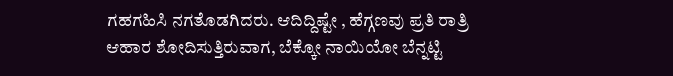ಗಹಗಹಿಸಿ ನಗತೊಡಗಿದರು. ಆದಿದ್ದಿಷ್ಟೇ , ಹೆಗ್ಗಣವು ಪ್ರತಿ ರಾತ್ರಿ ಆಹಾರ ಶೋದಿಸುತ್ತಿರುವಾಗ, ಬೆಕ್ಕೋ ನಾಯಿಯೋ ಬೆನ್ನಟ್ಟಿ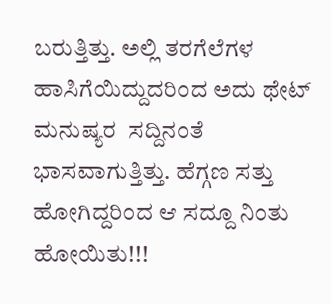ಬರುತ್ತಿತ್ತು. ಅಲ್ಲಿ ತರಗೆಲೆಗಳ ಹಾಸಿಗೆಯಿದ್ದುದರಿಂದ ಅದು ಥೇಟ್ ಮನುಷ್ಯರ  ಸದ್ದಿನಂತೆ ಭಾಸವಾಗುತ್ತಿತ್ತು. ಹೆಗ್ಗಣ ಸತ್ತು ಹೋಗಿದ್ದರಿಂದ ಆ ಸದ್ದೂ ನಿಂತು ಹೋಯಿತು!!!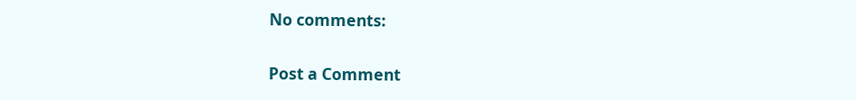No comments:

Post a Comment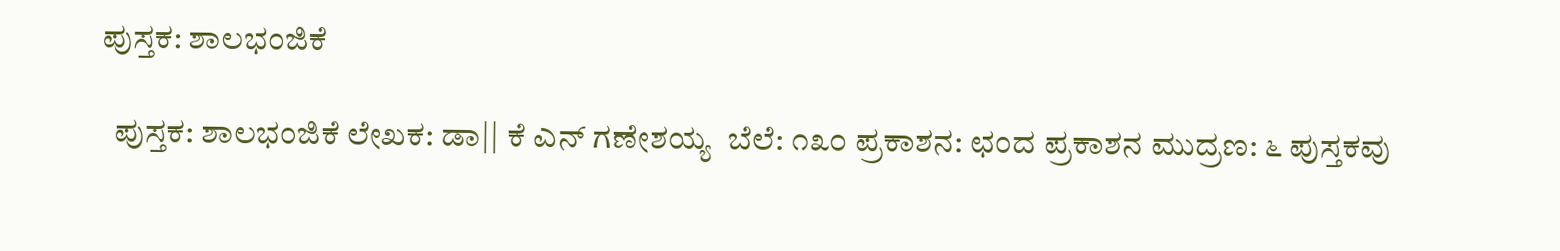ಪುಸ್ತಕ: ಶಾಲಭಂಜಿಕೆ

  ಪುಸ್ತಕ: ಶಾಲಭಂಜಿಕೆ ಲೇಖಕ: ಡಾ|| ಕೆ ಎನ್ ಗಣೇಶಯ್ಯ  ಬೆಲೆ: ೧೩೦ ಪ್ರಕಾಶನ: ಛಂದ ಪ್ರಕಾಶನ ಮುದ್ರಣ: ೬ ಪುಸ್ತಕವು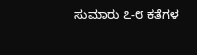ಸುಮಾರು ೭-೮ ಕತೆಗಳ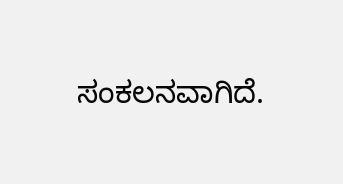ಸಂಕಲನವಾಗಿದೆ.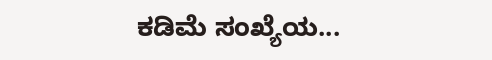ಕಡಿಮೆ ಸಂಖ್ಯೆಯ...